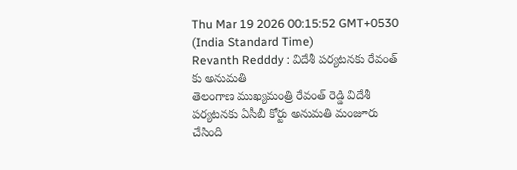Thu Mar 19 2026 00:15:52 GMT+0530 (India Standard Time)
Revanth Redddy : విదేశీ పర్యటనకు రేవంత్ కు అనుమతి
తెలంగాణ ముఖ్యమంత్రి రేవంత్ రెడ్డి విదేశీ పర్యటనకు ఏసీబీ కోర్టు అనుమతి మంజూరు చేసింది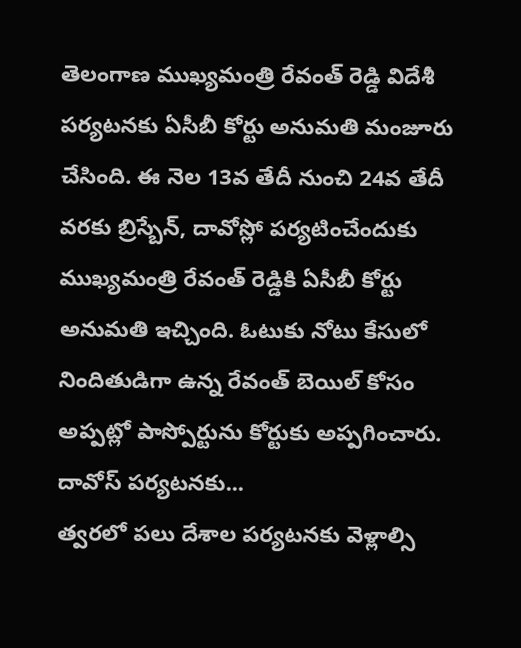తెలంగాణ ముఖ్యమంత్రి రేవంత్ రెడ్డి విదేశీ పర్యటనకు ఏసీబీ కోర్టు అనుమతి మంజూరు చేసింది. ఈ నెల 13వ తేదీ నుంచి 24వ తేదీ వరకు బ్రిస్బేన్, దావోస్లో పర్యటించేందుకు ముఖ్యమంత్రి రేవంత్ రెడ్డికి ఏసీబీ కోర్టు అనుమతి ఇచ్చింది. ఓటుకు నోటు కేసులో నిందితుడిగా ఉన్న రేవంత్ బెయిల్ కోసం అప్పట్లో పాస్పోర్టును కోర్టుకు అప్పగించారు.
దావోస్ పర్యటనకు...
త్వరలో పలు దేశాల పర్యటనకు వెళ్లాల్సి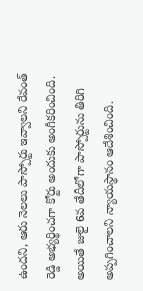ఉందని, ఆరు నెలలు పాస్పోర్టు ఇవ్వాలని రేవంత్ రెడ్డి అభ్యర్థించగా కోర్టు అందుకు అంగీకరించింది. అయితే జులై 6వ తేదీలోగా పాస్పోర్టును తిరిగి అప్పగించాలని న్యాయస్థానం ఆదేశించింది.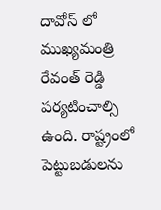దావోస్ లో ముఖ్యమంత్రి రేవంత్ రెడ్డి పర్యటించాల్సి ఉంది. రాష్ట్రంలో పెట్టుబడులను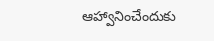ఆహ్వానించేందుకు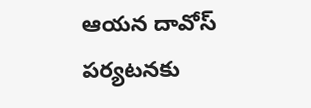ఆయన దావోస్ పర్యటనకు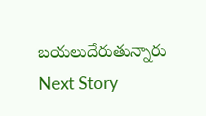బయలుదేరుతున్నారు
Next Story